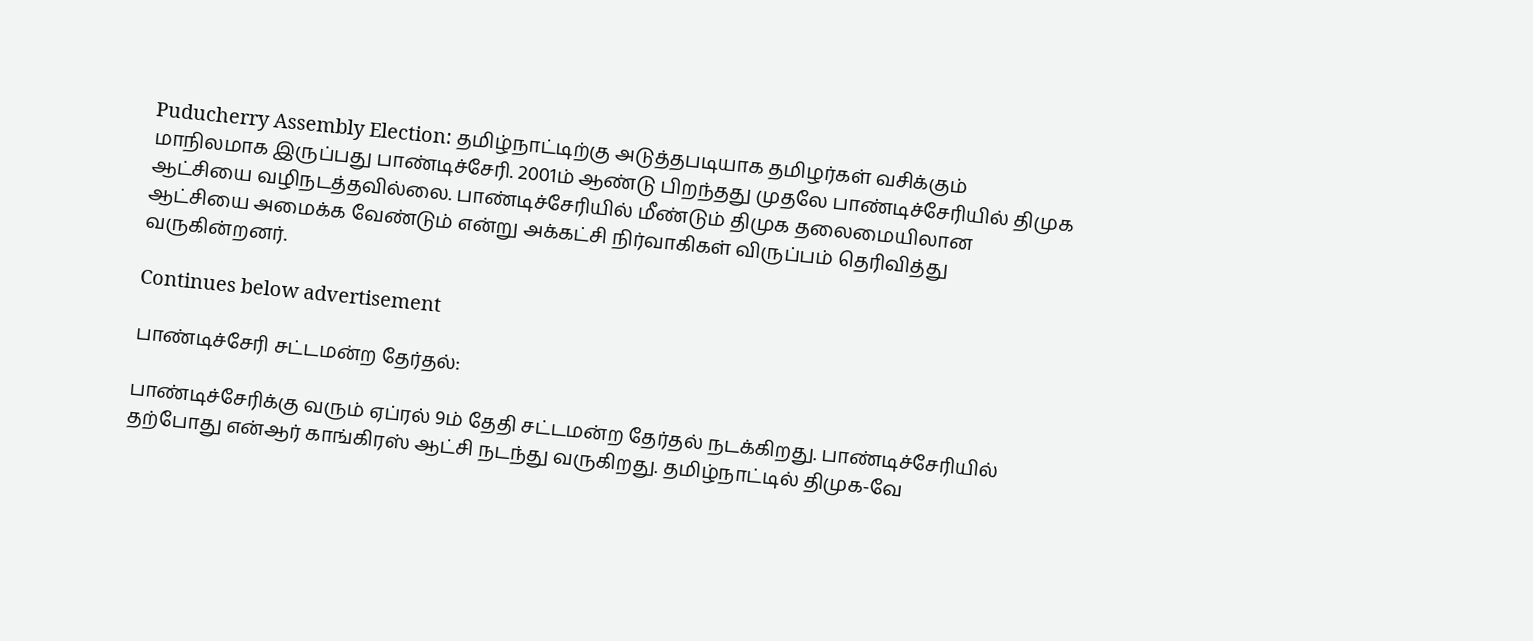Puducherry Assembly Election: தமிழ்நாட்டிற்கு அடுத்தபடியாக தமிழர்கள் வசிக்கும் மாநிலமாக இருப்பது பாண்டிச்சேரி. 2001ம் ஆண்டு பிறந்தது முதலே பாண்டிச்சேரியில் திமுக ஆட்சியை வழிநடத்தவில்லை. பாண்டிச்சேரியில் மீண்டும் திமுக தலைமையிலான ஆட்சியை அமைக்க வேண்டும் என்று அக்கட்சி நிர்வாகிகள் விருப்பம் தெரிவித்து வருகின்றனர்.

Continues below advertisement

பாண்டிச்சேரி சட்டமன்ற தேர்தல்:

பாண்டிச்சேரிக்கு வரும் ஏப்ரல் 9ம் தேதி சட்டமன்ற தேர்தல் நடக்கிறது. பாண்டிச்சேரியில் தற்போது என்ஆர் காங்கிரஸ் ஆட்சி நடந்து வருகிறது. தமிழ்நாட்டில் திமுக-வே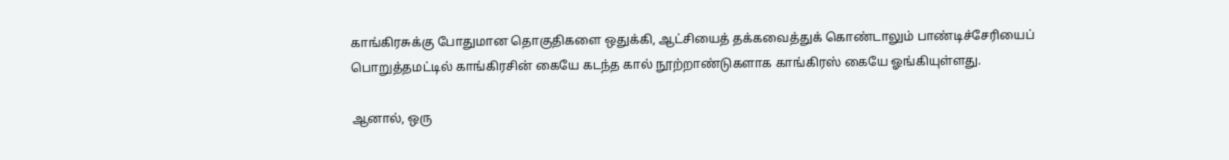காங்கிரசுக்கு போதுமான தொகுதிகளை ஒதுக்கி, ஆட்சியைத் தக்கவைத்துக் கொண்டாலும் பாண்டிச்சேரியைப் பொறுத்தமட்டில் காங்கிரசின் கையே கடந்த கால் நூற்றாண்டுகளாக காங்கிரஸ் கையே ஓங்கியுள்ளது.

ஆனால், ஒரு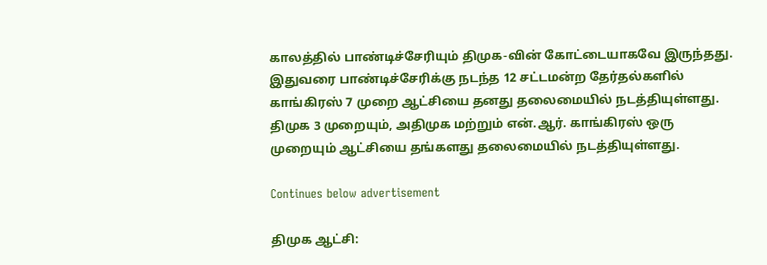காலத்தில் பாண்டிச்சேரியும் திமுக-வின் கோட்டையாகவே இருந்தது. இதுவரை பாண்டிச்சேரிக்கு நடந்த 12 சட்டமன்ற தேர்தல்களில் காங்கிரஸ் 7 முறை ஆட்சியை தனது தலைமையில் நடத்தியுள்ளது. திமுக 3 முறையும், அதிமுக மற்றும் என்.ஆர். காங்கிரஸ் ஒரு முறையும் ஆட்சியை தங்களது தலைமையில் நடத்தியுள்ளது.

Continues below advertisement

திமுக ஆட்சி: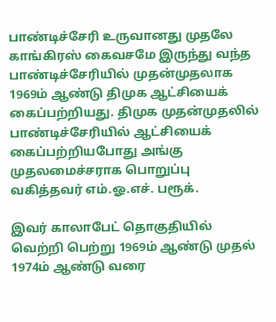பாண்டிச்சேரி உருவானது முதலே காங்கிரஸ் கைவசமே இருந்து வந்த பாண்டிச்சேரியில் முதன்முதலாக 1969ம் ஆண்டு திமுக ஆட்சியைக் கைப்பற்றியது. திமுக முதன்முதலில் பாண்டிச்சேரியில் ஆட்சியைக் கைப்பற்றியபோது அங்கு முதலமைச்சராக பொறுப்பு வகித்தவர் எம்.ஓ.எச். பரூக்.

இவர் காலாபேட் தொகுதியில் வெற்றி பெற்று 1969ம் ஆண்டு முதல் 1974ம் ஆண்டு வரை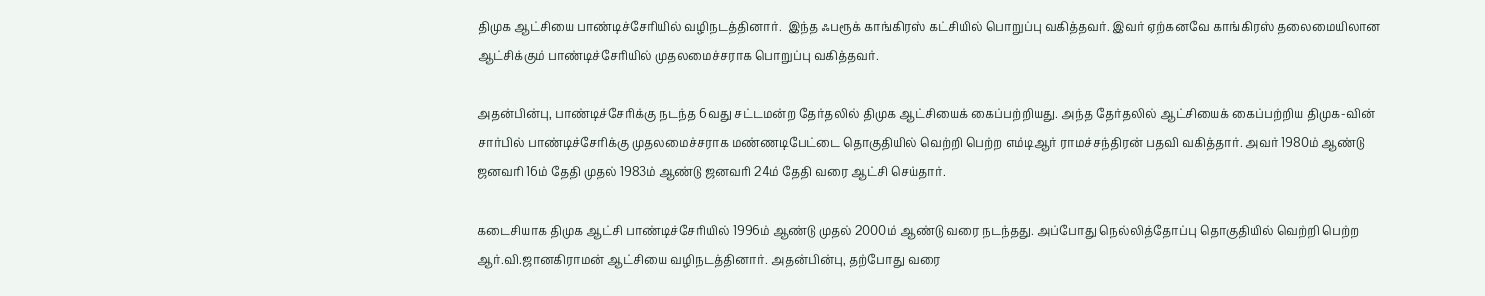திமுக ஆட்சியை பாண்டிச்சேரியில் வழிநடத்தினார்.  இந்த ஃபரூக் காங்கிரஸ் கட்சியில் பொறுப்பு வகித்தவர். இவர் ஏற்கனவே காங்கிரஸ் தலைமையிலான ஆட்சிக்கும் பாண்டிச்சேரியில் முதலமைச்சராக பொறுப்பு வகித்தவர்.

அதன்பின்பு, பாண்டிச்சேரிக்கு நடந்த 6வது சட்டமன்ற தேர்தலில் திமுக ஆட்சியைக் கைப்பற்றியது. அந்த தேர்தலில் ஆட்சியைக் கைப்பற்றிய திமுக-வின் சார்பில் பாண்டிச்சேரிக்கு முதலமைச்சராக மண்ணடிபேட்டை தொகுதியில் வெற்றி பெற்ற எம்டிஆர் ராமச்சந்திரன் பதவி வகித்தார். அவர் 1980ம் ஆண்டு ஜனவரி 16ம் தேதி முதல் 1983ம் ஆண்டு ஜனவரி 24ம் தேதி வரை ஆட்சி செய்தார்.

கடைசியாக திமுக ஆட்சி பாண்டிச்சேரியில் 1996ம் ஆண்டு முதல் 2000ம் ஆண்டு வரை நடந்தது. அப்போது நெல்லித்தோப்பு தொகுதியில் வெற்றி பெற்ற ஆர்.வி.ஜானகிராமன் ஆட்சியை வழிநடத்தினார். அதன்பின்பு, தற்போது வரை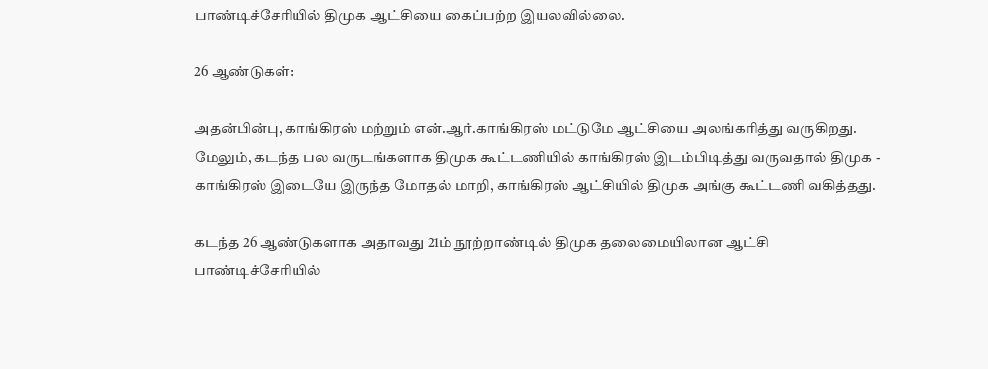பாண்டிச்சேரியில் திமுக ஆட்சியை கைப்பற்ற இயலவில்லை.

26 ஆண்டுகள்:

அதன்பின்பு, காங்கிரஸ் மற்றும் என்.ஆர்.காங்கிரஸ் மட்டுமே ஆட்சியை அலங்கரித்து வருகிறது. மேலும், கடந்த பல வருடங்களாக திமுக கூட்டணியில் காங்கிரஸ் இடம்பிடித்து வருவதால் திமுக - காங்கிரஸ் இடையே இருந்த மோதல் மாறி, காங்கிரஸ் ஆட்சியில் திமுக அங்கு கூட்டணி வகித்தது.

கடந்த 26 ஆண்டுகளாக அதாவது 21ம் நூற்றாண்டில் திமுக தலைமையிலான ஆட்சி பாண்டிச்சேரியில்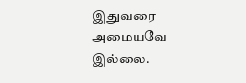இதுவரை அமையவே இல்லை.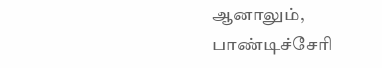ஆனாலும், பாண்டிச்சேரி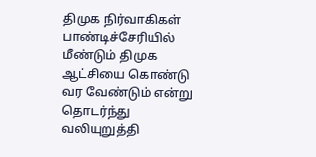திமுக நிர்வாகிகள் பாண்டிச்சேரியில் மீண்டும் திமுக ஆட்சியை கொண்டு வர வேண்டும் என்று தொடர்ந்து வலியுறுத்தி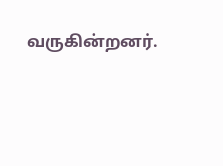வருகின்றனர்.